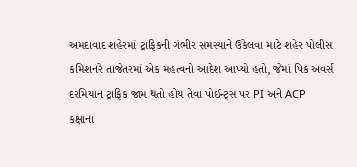અમદાવાદ શહેરમાં ટ્રાફિકની ગંભીર સમસ્યાને ઉકેલવા માટે શહેર પોલીસ કમિશનરે તાજેતરમાં એક મહત્વનો આદેશ આપ્યો હતો, જેમાં પિક અવર્સ દરમિયાન ટ્રાફિક જામ થતો હોય તેવા પોઈન્ટ્સ પર PI અને ACP કક્ષાના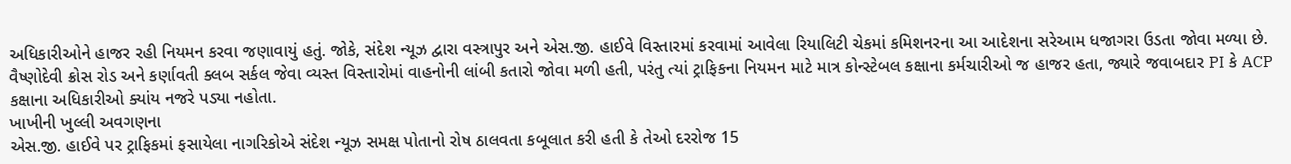અધિકારીઓને હાજર રહી નિયમન કરવા જણાવાયું હતું. જોકે, સંદેશ ન્યૂઝ દ્વારા વસ્ત્રાપુર અને એસ.જી. હાઈવે વિસ્તારમાં કરવામાં આવેલા રિયાલિટી ચેકમાં કમિશનરના આ આદેશના સરેઆમ ધજાગરા ઉડતા જોવા મળ્યા છે. વૈષ્ણોદેવી ક્રોસ રોડ અને કર્ણાવતી ક્લબ સર્કલ જેવા વ્યસ્ત વિસ્તારોમાં વાહનોની લાંબી કતારો જોવા મળી હતી, પરંતુ ત્યાં ટ્રાફિકના નિયમન માટે માત્ર કોન્સ્ટેબલ કક્ષાના કર્મચારીઓ જ હાજર હતા, જ્યારે જવાબદાર PI કે ACP કક્ષાના અધિકારીઓ ક્યાંય નજરે પડ્યા નહોતા.
ખાખીની ખુલ્લી અવગણના
એસ.જી. હાઈવે પર ટ્રાફિકમાં ફસાયેલા નાગરિકોએ સંદેશ ન્યૂઝ સમક્ષ પોતાનો રોષ ઠાલવતા કબૂલાત કરી હતી કે તેઓ દરરોજ 15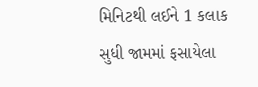મિનિટથી લઈને 1 કલાક સુધી જામમાં ફસાયેલા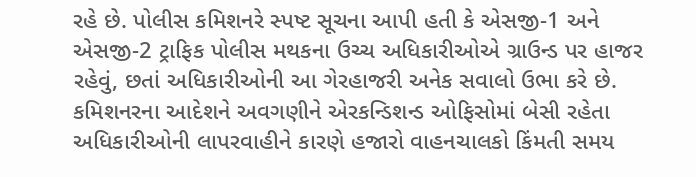રહે છે. પોલીસ કમિશનરે સ્પષ્ટ સૂચના આપી હતી કે એસજી-1 અને એસજી-2 ટ્રાફિક પોલીસ મથકના ઉચ્ચ અધિકારીઓએ ગ્રાઉન્ડ પર હાજર રહેવું, છતાં અધિકારીઓની આ ગેરહાજરી અનેક સવાલો ઉભા કરે છે. કમિશનરના આદેશને અવગણીને એરકન્ડિશન્ડ ઓફિસોમાં બેસી રહેતા અધિકારીઓની લાપરવાહીને કારણે હજારો વાહનચાલકો કિંમતી સમય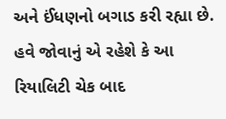અને ઈંધણનો બગાડ કરી રહ્યા છે. હવે જોવાનું એ રહેશે કે આ રિયાલિટી ચેક બાદ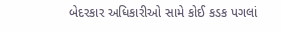બેદરકાર અધિકારીઓ સામે કોઈ કડક પગલાં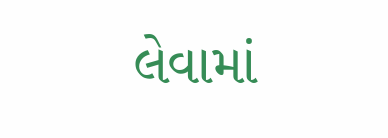લેવામાં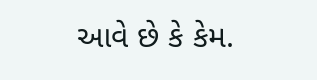આવે છે કે કેમ.